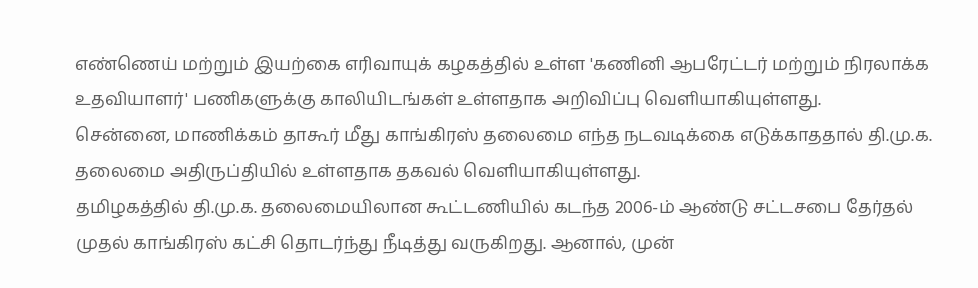எண்ணெய் மற்றும் இயற்கை எரிவாயுக் கழகத்தில் உள்ள 'கணினி ஆபரேட்டர் மற்றும் நிரலாக்க உதவியாளர்' பணிகளுக்கு காலியிடங்கள் உள்ளதாக அறிவிப்பு வெளியாகியுள்ளது.
சென்னை, மாணிக்கம் தாகூர் மீது காங்கிரஸ் தலைமை எந்த நடவடிக்கை எடுக்காததால் தி.மு.க. தலைமை அதிருப்தியில் உள்ளதாக தகவல் வெளியாகியுள்ளது.
தமிழகத்தில் தி.மு.க. தலைமையிலான கூட்டணியில் கடந்த 2006-ம் ஆண்டு சட்டசபை தேர்தல் முதல் காங்கிரஸ் கட்சி தொடர்ந்து நீடித்து வருகிறது. ஆனால், முன்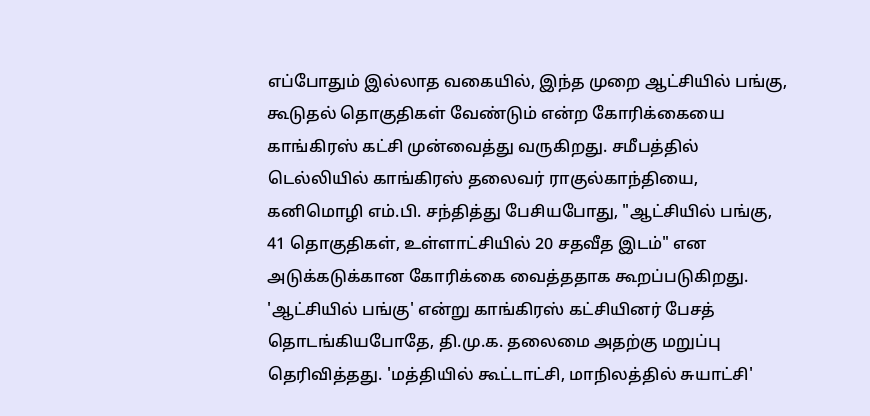எப்போதும் இல்லாத வகையில், இந்த முறை ஆட்சியில் பங்கு, கூடுதல் தொகுதிகள் வேண்டும் என்ற கோரிக்கையை காங்கிரஸ் கட்சி முன்வைத்து வருகிறது. சமீபத்தில் டெல்லியில் காங்கிரஸ் தலைவர் ராகுல்காந்தியை, கனிமொழி எம்.பி. சந்தித்து பேசியபோது, "ஆட்சியில் பங்கு, 41 தொகுதிகள், உள்ளாட்சியில் 20 சதவீத இடம்" என அடுக்கடுக்கான கோரிக்கை வைத்ததாக கூறப்படுகிறது.
'ஆட்சியில் பங்கு' என்று காங்கிரஸ் கட்சியினர் பேசத் தொடங்கியபோதே, தி.மு.க. தலைமை அதற்கு மறுப்பு தெரிவித்தது. 'மத்தியில் கூட்டாட்சி, மாநிலத்தில் சுயாட்சி'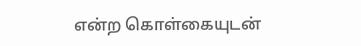என்ற கொள்கையுடன்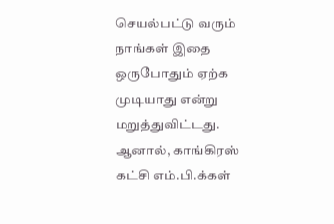செயல்பட்டு வரும் நாங்கள் இதை ஒருபோதும் ஏற்க முடியாது என்று மறுத்துவிட்டது.
ஆனால், காங்கிரஸ் கட்சி எம்.பி.க்கள்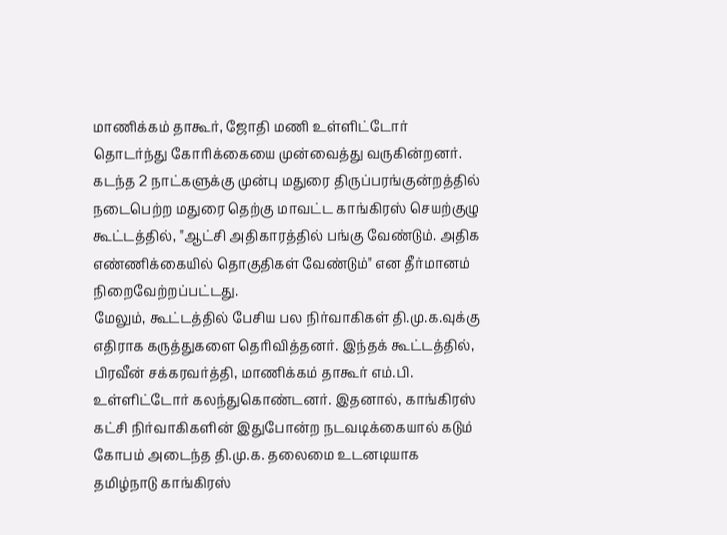மாணிக்கம் தாகூர், ஜோதி மணி உள்ளிட்டோர் தொடர்ந்து கோரிக்கையை முன்வைத்து வருகின்றனர். கடந்த 2 நாட்களுக்கு முன்பு மதுரை திருப்பரங்குன்றத்தில் நடைபெற்ற மதுரை தெற்கு மாவட்ட காங்கிரஸ் செயற்குழு கூட்டத்தில், "ஆட்சி அதிகாரத்தில் பங்கு வேண்டும். அதிக எண்ணிக்கையில் தொகுதிகள் வேண்டும்" என தீர்மானம் நிறைவேற்றப்பட்டது.
மேலும், கூட்டத்தில் பேசிய பல நிர்வாகிகள் தி.மு.க.வுக்கு எதிராக கருத்துகளை தெரிவித்தனர். இந்தக் கூட்டத்தில், பிரவீன் சக்கரவர்த்தி, மாணிக்கம் தாகூர் எம்.பி. உள்ளிட்டோர் கலந்துகொண்டனர். இதனால், காங்கிரஸ் கட்சி நிர்வாகிகளின் இதுபோன்ற நடவடிக்கையால் கடும் கோபம் அடைந்த தி.மு.க. தலைமை உடனடியாக தமிழ்நாடு காங்கிரஸ்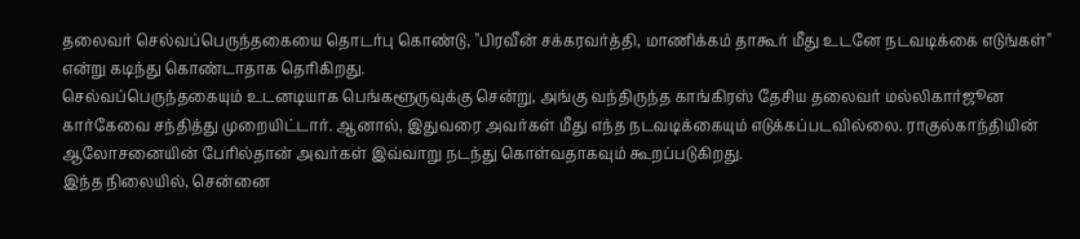தலைவர் செல்வப்பெருந்தகையை தொடர்பு கொண்டு, "பிரவீன் சக்கரவர்த்தி, மாணிக்கம் தாகூர் மீது உடனே நடவடிக்கை எடுங்கள்" என்று கடிந்து கொண்டாதாக தெரிகிறது.
செல்வப்பெருந்தகையும் உடனடியாக பெங்களூருவுக்கு சென்று, அங்கு வந்திருந்த காங்கிரஸ் தேசிய தலைவர் மல்லிகார்ஜூன கார்கேவை சந்தித்து முறையிட்டார். ஆனால், இதுவரை அவர்கள் மீது எந்த நடவடிக்கையும் எடுக்கப்படவில்லை. ராகுல்காந்தியின் ஆலோசனையின் பேரில்தான் அவர்கள் இவ்வாறு நடந்து கொள்வதாகவும் கூறப்படுகிறது.
இந்த நிலையில், சென்னை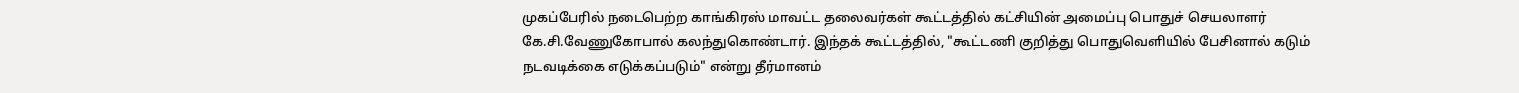முகப்பேரில் நடைபெற்ற காங்கிரஸ் மாவட்ட தலைவர்கள் கூட்டத்தில் கட்சியின் அமைப்பு பொதுச் செயலாளர் கே.சி.வேணுகோபால் கலந்துகொண்டார். இந்தக் கூட்டத்தில், "கூட்டணி குறித்து பொதுவெளியில் பேசினால் கடும் நடவடிக்கை எடுக்கப்படும்" என்று தீர்மானம்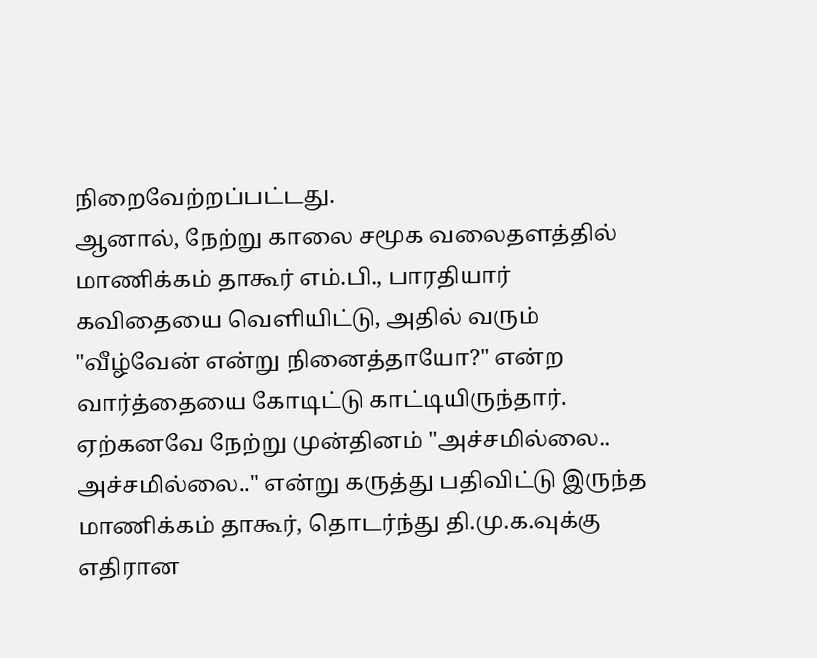நிறைவேற்றப்பட்டது.
ஆனால், நேற்று காலை சமூக வலைதளத்தில் மாணிக்கம் தாகூர் எம்.பி., பாரதியார் கவிதையை வெளியிட்டு, அதில் வரும் "வீழ்வேன் என்று நினைத்தாயோ?" என்ற வார்த்தையை கோடிட்டு காட்டியிருந்தார். ஏற்கனவே நேற்று முன்தினம் "அச்சமில்லை.. அச்சமில்லை.." என்று கருத்து பதிவிட்டு இருந்த மாணிக்கம் தாகூர், தொடர்ந்து தி.மு.க.வுக்கு எதிரான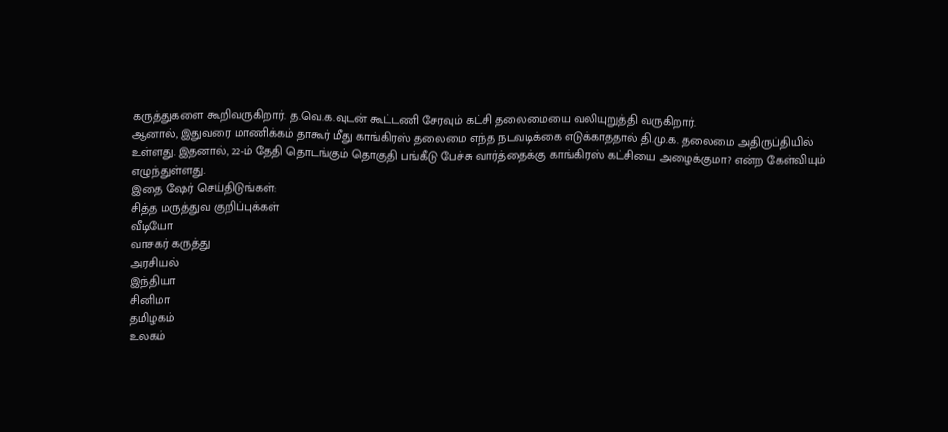கருத்துகளை கூறிவருகிறார். த.வெ.க.வுடன் கூட்டணி சேரவும் கட்சி தலைமையை வலியுறுத்தி வருகிறார்.
ஆனால், இதுவரை மாணிக்கம் தாகூர் மீது காங்கிரஸ் தலைமை எந்த நடவடிக்கை எடுக்காததால் தி.மு.க. தலைமை அதிருப்தியில் உள்ளது. இதனால், 22-ம் தேதி தொடங்கும் தொகுதி பங்கீடு பேச்சு வார்த்தைக்கு காங்கிரஸ் கட்சியை அழைக்குமா? என்ற கேள்வியும் எழுந்துள்ளது.
இதை ஷேர் செய்திடுங்கள்:
சித்த மருத்துவ குறிப்புக்கள்
வீடியோ
வாசகர் கருத்து
அரசியல்
இந்தியா
சினிமா
தமிழகம்
உலகம்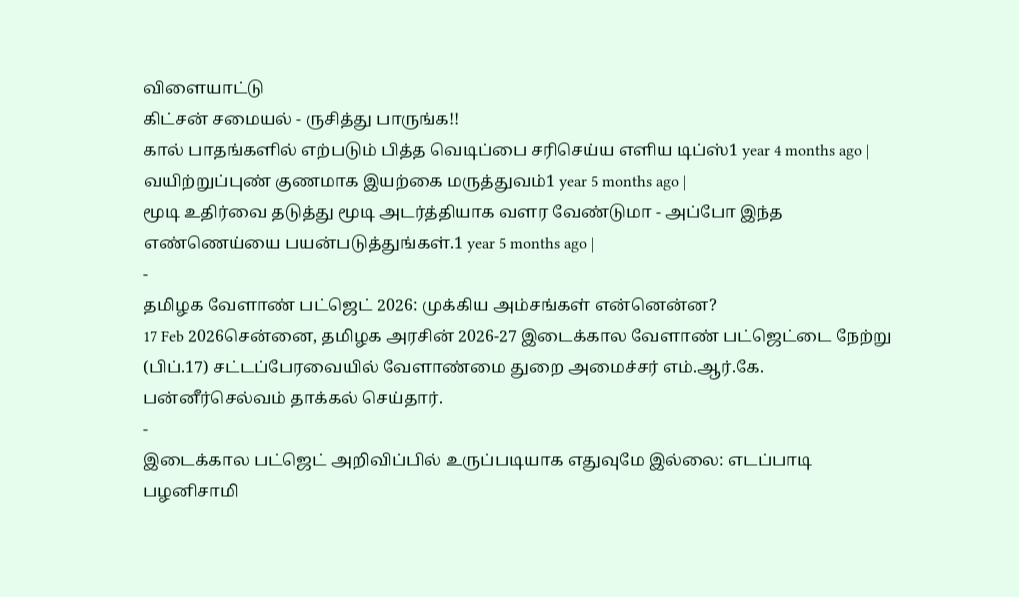விளையாட்டு
கிட்சன் சமையல் - ருசித்து பாருங்க!!
கால் பாதங்களில் எற்படும் பித்த வெடிப்பை சரிசெய்ய எளிய டிப்ஸ்1 year 4 months ago |
வயிற்றுப்புண் குணமாக இயற்கை மருத்துவம்1 year 5 months ago |
மூடி உதிர்வை தடுத்து மூடி அடர்த்தியாக வளர வேண்டுமா - அப்போ இந்த எண்ணெய்யை பயன்படுத்துங்கள்.1 year 5 months ago |
-
தமிழக வேளாண் பட்ஜெட் 2026: முக்கிய அம்சங்கள் என்னென்ன?
17 Feb 2026சென்னை, தமிழக அரசின் 2026-27 இடைக்கால வேளாண் பட்ஜெட்டை நேற்று (பிப்.17) சட்டப்பேரவையில் வேளாண்மை துறை அமைச்சர் எம்.ஆர்.கே. பன்னீர்செல்வம் தாக்கல் செய்தார்.
-
இடைக்கால பட்ஜெட் அறிவிப்பில் உருப்படியாக எதுவுமே இல்லை: எடப்பாடி பழனிசாமி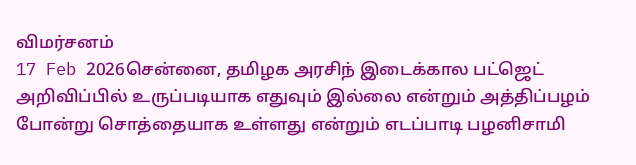விமர்சனம்
17 Feb 2026சென்னை, தமிழக அரசிந் இடைக்கால பட்ஜெட் அறிவிப்பில் உருப்படியாக எதுவும் இல்லை என்றும் அத்திப்பழம் போன்று சொத்தையாக உள்ளது என்றும் எடப்பாடி பழனிசாமி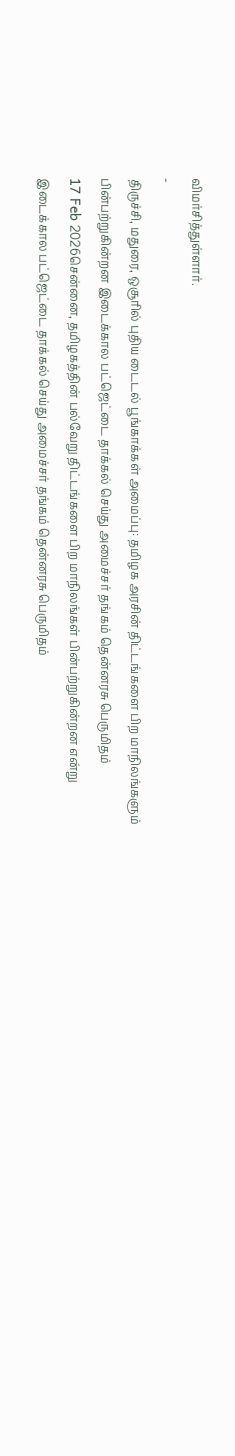விமர்சித்துள்ளார்.
-
திருச்சி, மதுரை, ஒசூரில் புதிய டைடல் பூங்காக்கள் அமைப்பு: தமிழக அரசின் திட்டங்களை பிற மாநிலங்களும் பின்பற்றுகின்றன இடைக்கால பட்ஜெட்டை தாக்கல் செய்து அமைச்சர் தங்கம் தென்னரசு பெருமிதம்
17 Feb 2026சென்னை, தமிழகத்தின் பல்வேறு திட்டங்களை பிற மாநிலங்கள் பின்பற்றுகின்றன என்று இடைக்கால பட்ஜெட்டை தாக்கல் செய்து அமைச்சர் தங்கம் தென்னரசு பெருமிதம்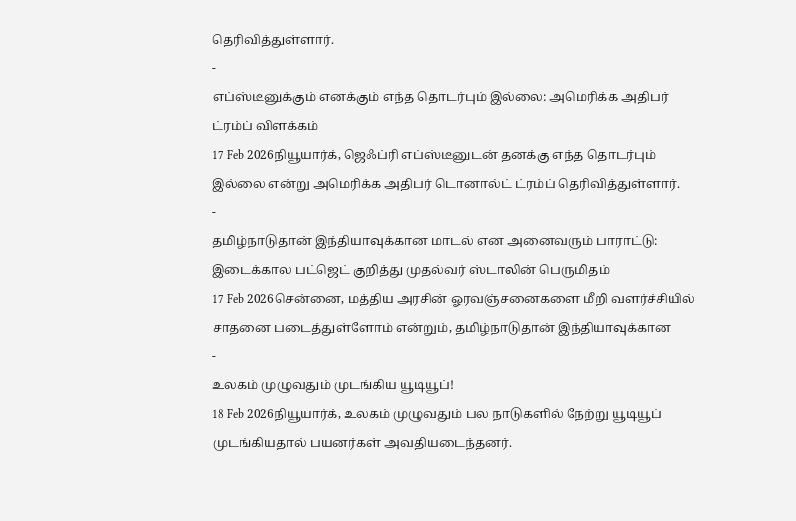தெரிவித்துள்ளார்.
-
எப்ஸ்டீனுக்கும் எனக்கும் எந்த தொடர்பும் இல்லை: அமெரிக்க அதிபர் ட்ரம்ப் விளக்கம்
17 Feb 2026நியூயார்க், ஜெஃப்ரி எப்ஸ்டீனுடன் தனக்கு எந்த தொடர்பும் இல்லை என்று அமெரிக்க அதிபர் டொனால்ட் ட்ரம்ப் தெரிவித்துள்ளார்.
-
தமிழ்நாடுதான் இந்தியாவுக்கான மாடல் என அனைவரும் பாராட்டு: இடைக்கால பட்ஜெட் குறித்து முதல்வர் ஸ்டாலின் பெருமிதம்
17 Feb 2026சென்னை, மத்திய அரசின் ஓரவஞ்சனைகளை மீறி வளர்ச்சியில் சாதனை படைத்துள்ளோம் என்றும், தமிழ்நாடுதான் இந்தியாவுக்கான
-
உலகம் முழுவதும் முடங்கிய யூடியூப்!
18 Feb 2026நியூயார்க், உலகம் முழுவதும் பல நாடுகளில் நேற்று யூடியூப் முடங்கியதால் பயனர்கள் அவதியடைந்தனர்.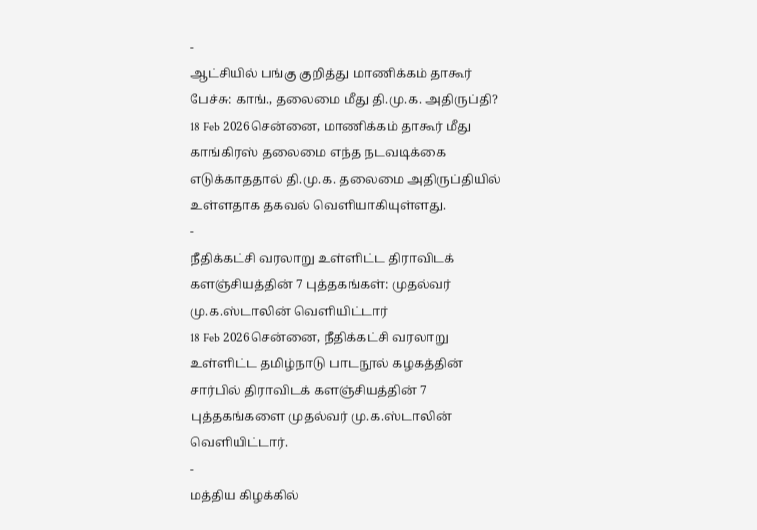-
ஆட்சியில் பங்கு குறித்து மாணிக்கம் தாகூர் பேச்சு: காங்., தலைமை மீது தி.மு.க. அதிருப்தி?
18 Feb 2026சென்னை, மாணிக்கம் தாகூர் மீது காங்கிரஸ் தலைமை எந்த நடவடிக்கை எடுக்காததால் தி.மு.க. தலைமை அதிருப்தியில் உள்ளதாக தகவல் வெளியாகியுள்ளது.
-
நீதிக்கட்சி வரலாறு உள்ளிட்ட திராவிடக் களஞ்சியத்தின் 7 புத்தகங்கள்: முதல்வர் மு.க.ஸ்டாலின் வெளியிட்டார்
18 Feb 2026சென்னை, நீதிக்கட்சி வரலாறு உள்ளிட்ட தமிழ்நாடு பாடநூல் கழகத்தின் சார்பில் திராவிடக் களஞ்சியத்தின் 7 புத்தகங்களை முதல்வர் மு.க.ஸ்டாலின் வெளியிட்டார்.
-
மத்திய கிழக்கில்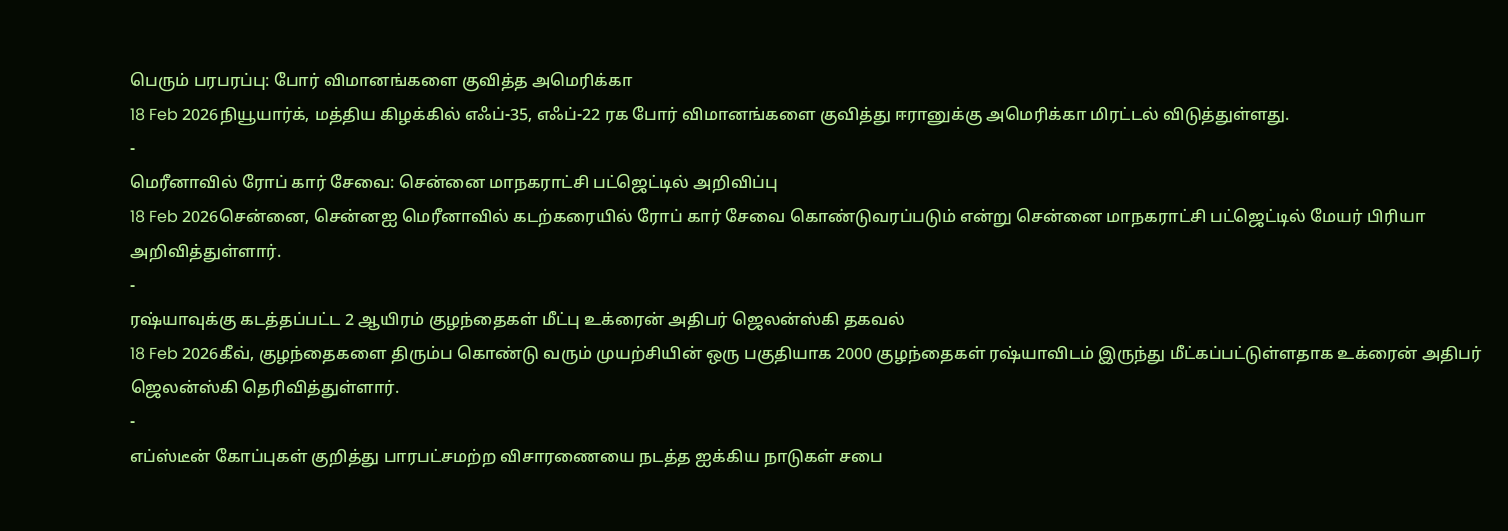பெரும் பரபரப்பு: போர் விமானங்களை குவித்த அமெரிக்கா
18 Feb 2026நியூயார்க், மத்திய கிழக்கில் எஃப்-35, எஃப்-22 ரக போர் விமானங்களை குவித்து ஈரானுக்கு அமெரிக்கா மிரட்டல் விடுத்துள்ளது.
-
மெரீனாவில் ரோப் கார் சேவை: சென்னை மாநகராட்சி பட்ஜெட்டில் அறிவிப்பு
18 Feb 2026சென்னை, சென்னஐ மெரீனாவில் கடற்கரையில் ரோப் கார் சேவை கொண்டுவரப்படும் என்று சென்னை மாநகராட்சி பட்ஜெட்டில் மேயர் பிரியா அறிவித்துள்ளார்.
-
ரஷ்யாவுக்கு கடத்தப்பட்ட 2 ஆயிரம் குழந்தைகள் மீட்பு உக்ரைன் அதிபர் ஜெலன்ஸ்கி தகவல்
18 Feb 2026கீவ், குழந்தைகளை திரும்ப கொண்டு வரும் முயற்சியின் ஒரு பகுதியாக 2000 குழந்தைகள் ரஷ்யாவிடம் இருந்து மீட்கப்பட்டுள்ளதாக உக்ரைன் அதிபர் ஜெலன்ஸ்கி தெரிவித்துள்ளார்.
-
எப்ஸ்டீன் கோப்புகள் குறித்து பாரபட்சமற்ற விசாரணையை நடத்த ஐக்கிய நாடுகள் சபை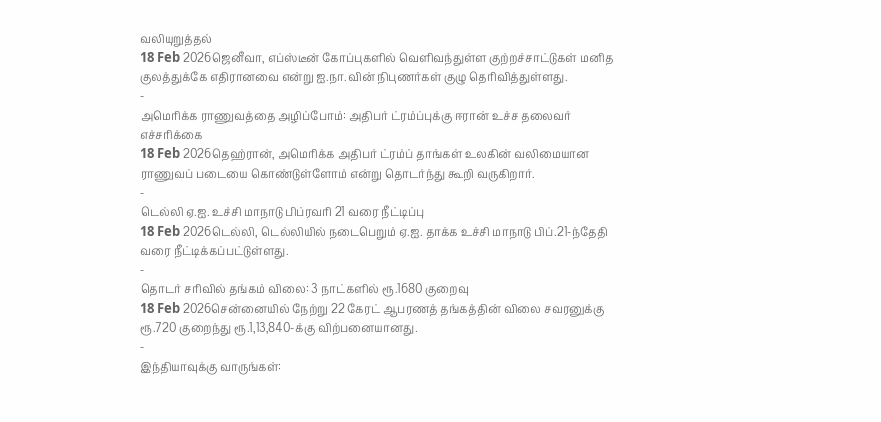வலியுறுத்தல்
18 Feb 2026ஜெனீவா, எப்ஸ்டீன் கோப்புகளில் வெளிவந்துள்ள குற்றச்சாட்டுகள் மனித குலத்துக்கே எதிரானவை என்று ஐ.நா.வின் நிபுணர்கள் குழு தெரிவித்துள்ளது.
-
அமெரிக்க ராணுவத்தை அழிப்போம்: அதிபர் ட்ரம்ப்புக்கு ஈரான் உச்ச தலைவர் எச்சரிக்கை
18 Feb 2026தெஹ்ரான், அமெரிக்க அதிபர் ட்ரம்ப் தாங்கள் உலகின் வலிமையான ராணுவப் படையை கொண்டுள்ளோம் என்று தொடர்ந்து கூறி வருகிறார்.
-
டெல்லி ஏ.ஐ. உச்சி மாநாடு பிப்ரவரி 21 வரை நீட்டிப்பு
18 Feb 2026டெல்லி, டெல்லியில் நடைபெறும் ஏ.ஐ. தாக்க உச்சி மாநாடு பிப்.21-ந்தேதி வரை நீட்டிக்கப்பட்டுள்ளது.
-
தொடர் சரிவில் தங்கம் விலை: 3 நாட்களில் ரூ.1680 குறைவு
18 Feb 2026சென்னையில் நேற்று 22 கேரட் ஆபரணத் தங்கத்தின் விலை சவரனுக்கு ரூ.720 குறைந்து ரூ.1,13,840-க்கு விற்பனையானது.
-
இந்தியாவுக்கு வாருங்கள்: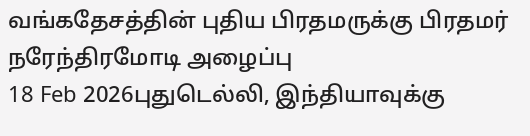வங்கதேசத்தின் புதிய பிரதமருக்கு பிரதமர் நரேந்திரமோடி அழைப்பு
18 Feb 2026புதுடெல்லி, இந்தியாவுக்கு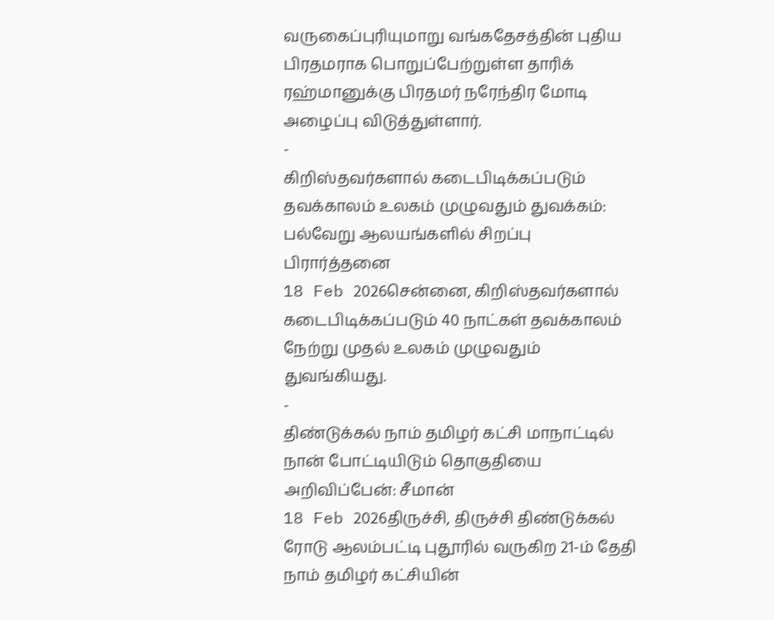வருகைப்புரியுமாறு வங்கதேசத்தின் புதிய பிரதமராக பொறுப்பேற்றுள்ள தாரிக் ரஹ்மானுக்கு பிரதமர் நரேந்திர மோடி அழைப்பு விடுத்துள்ளார்.
-
கிறிஸ்தவர்களால் கடைபிடிக்கப்படும் தவக்காலம் உலகம் முழுவதும் துவக்கம்: பல்வேறு ஆலயங்களில் சிறப்பு பிரார்த்தனை
18 Feb 2026சென்னை, கிறிஸ்தவர்களால் கடைபிடிக்கப்படும் 40 நாட்கள் தவக்காலம் நேற்று முதல் உலகம் முழுவதும் துவங்கியது.
-
திண்டுக்கல் நாம் தமிழர் கட்சி மாநாட்டில் நான் போட்டியிடும் தொகுதியை அறிவிப்பேன்: சீமான்
18 Feb 2026திருச்சி, திருச்சி திண்டுக்கல் ரோடு ஆலம்பட்டி புதூரில் வருகிற 21-ம் தேதி நாம் தமிழர் கட்சியின்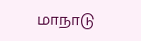மாநாடு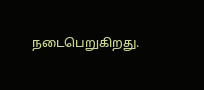நடைபெறுகிறது.